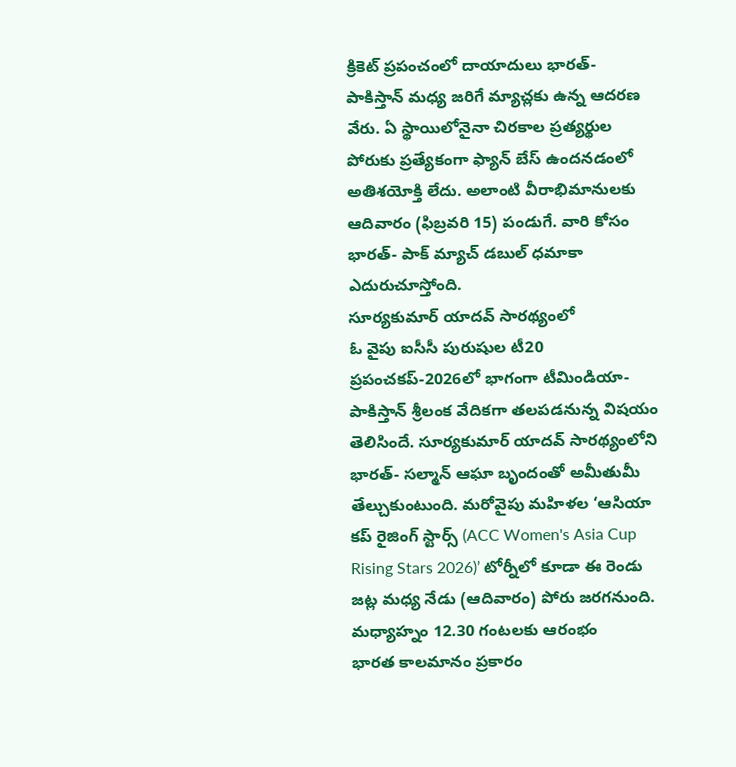క్రికెట్ ప్రపంచంలో దాయాదులు భారత్- పాకిస్తాన్ మధ్య జరిగే మ్యాచ్లకు ఉన్న ఆదరణ వేరు. ఏ స్థాయిలోనైనా చిరకాల ప్రత్యర్థుల పోరుకు ప్రత్యేకంగా ఫ్యాన్ బేస్ ఉందనడంలో అతిశయోక్తి లేదు. అలాంటి వీరాభిమానులకు ఆదివారం (ఫిబ్రవరి 15) పండుగే. వారి కోసం భారత్- పాక్ మ్యాచ్ డబుల్ ధమాకా ఎదురుచూస్తోంది.
సూర్యకుమార్ యాదవ్ సారథ్యంలో
ఓ వైపు ఐసీసీ పురుషుల టీ20 ప్రపంచకప్-2026లో భాగంగా టీమిండియా- పాకిస్తాన్ శ్రీలంక వేదికగా తలపడనున్న విషయం తెలిసిందే. సూర్యకుమార్ యాదవ్ సారథ్యంలోని భారత్- సల్మాన్ ఆఘా బృందంతో అమీతుమీ తేల్చుకుంటుంది. మరోవైపు మహిళల ‘ఆసియా కప్ రైజింగ్ స్టార్స్ (ACC Women's Asia Cup Rising Stars 2026)’ టోర్నీలో కూడా ఈ రెండు జట్ల మధ్య నేడు (ఆదివారం) పోరు జరగనుంది.
మధ్యాహ్నం 12.30 గంటలకు ఆరంభం
భారత కాలమానం ప్రకారం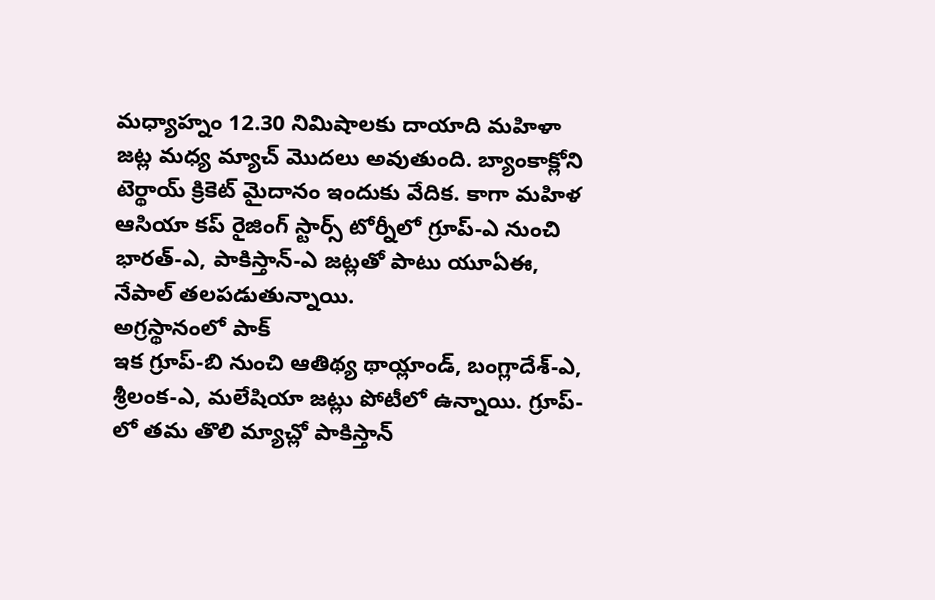మధ్యాహ్నం 12.30 నిమిషాలకు దాయాది మహిళా జట్ల మధ్య మ్యాచ్ మొదలు అవుతుంది. బ్యాంకాక్లోని టెర్థాయ్ క్రికెట్ మైదానం ఇందుకు వేదిక. కాగా మహిళ ఆసియా కప్ రైజింగ్ స్టార్స్ టోర్నీలో గ్రూప్-ఎ నుంచి భారత్-ఎ, పాకిస్తాన్-ఎ జట్లతో పాటు యూఏఈ, నేపాల్ తలపడుతున్నాయి.
అగ్రస్థానంలో పాక్
ఇక గ్రూప్-బి నుంచి ఆతిథ్య థాయ్లాండ్, బంగ్లాదేశ్-ఎ, శ్రీలంక-ఎ, మలేషియా జట్లు పోటీలో ఉన్నాయి. గ్రూప్-లో తమ తొలి మ్యాచ్లో పాకిస్తాన్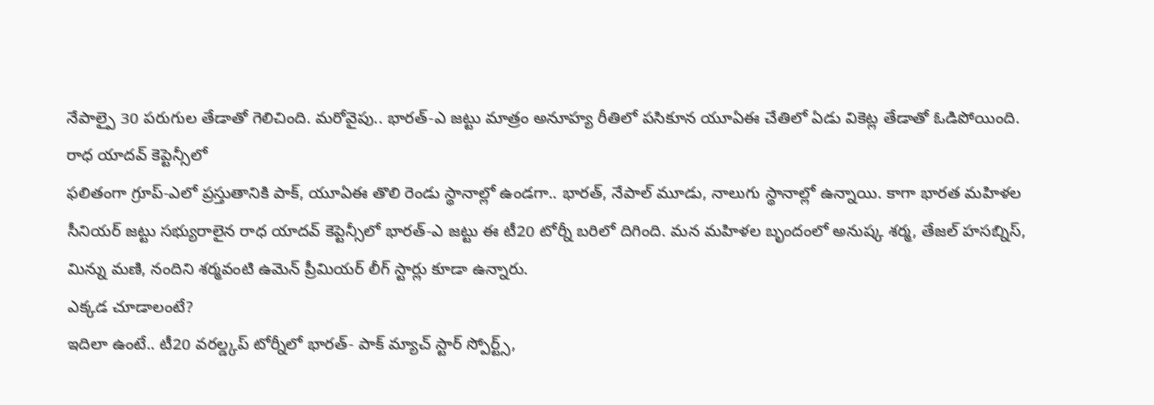నేపాల్పై 30 పరుగుల తేడాతో గెలిచింది. మరోవైపు.. భారత్-ఎ జట్టు మాత్రం అనూహ్య రీతిలో పసికూన యూఏఈ చేతిలో ఏడు వికెట్ల తేడాతో ఓడిపోయింది.
రాధ యాదవ్ కెప్టెన్సీలో
ఫలితంగా గ్రూప్-ఎలో ప్రస్తుతానికి పాక్, యూఏఈ తొలి రెండు స్థానాల్లో ఉండగా.. భారత్, నేపాల్ మూడు, నాలుగు స్థానాల్లో ఉన్నాయి. కాగా భారత మహిళల సీనియర్ జట్టు సభ్యురాలైన రాధ యాదవ్ కెప్టెన్సీలో భారత్-ఎ జట్టు ఈ టీ20 టోర్నీ బరిలో దిగింది. మన మహిళల బృందంలో అనుష్క శర్మ, తేజల్ హసబ్నిస్, మిన్ను మణి, నందిని శర్మవంటి ఉమెన్ ప్రీమియర్ లీగ్ స్టార్లు కూడా ఉన్నారు.
ఎక్కడ చూడాలంటే?
ఇదిలా ఉంటే.. టీ20 వరల్డ్కప్ టోర్నీలో భారత్- పాక్ మ్యాచ్ స్టార్ స్పోర్ట్స్,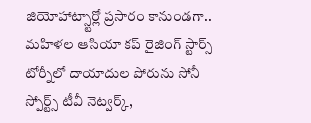జియోహాట్స్టార్లో ప్రసారం కానుండగా.. మహిళల ఆసియా కప్ రైజింగ్ స్టార్స్ టోర్నీలో దాయాదుల పోరును సోనీ స్పోర్ట్స్ టీవీ నెట్వర్క్,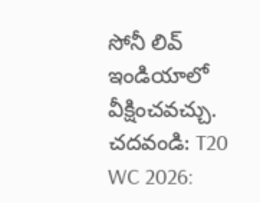సోనీ లివ్ ఇండియాలో వీక్షించవచ్చు.
చదవండి: T20 WC 2026: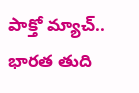పాక్తో మ్యాచ్.. భారత తుది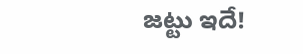జట్టు ఇదే!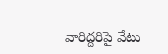వారిద్దరిపై వేటు